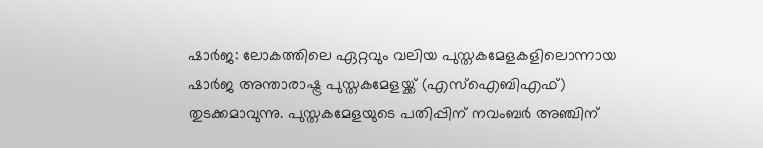ഷാര്‍ജ: ലോകത്തിലെ ഏറ്റവും വലിയ പുസ്തകമേളകളിലൊന്നായ ഷാര്‍ജ അന്താരാഷ്ട്ര പുസ്തകമേളയ്ക്ക് (എസ്‌ഐബിഎഫ്) തുടക്കമാവുന്നു. പുസ്തകമേളയുടെ പതിപ്പിന് നവംബർ അഞ്ചിന്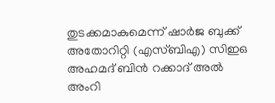തുടക്കമാകുമെന്ന് ഷാര്‍ജ ബുക്ക് അതോറിറ്റി (എസ്ബിഎ) സിഇഒ അഹമദ് ബിന്‍ റക്കാദ് അല്‍ അംറി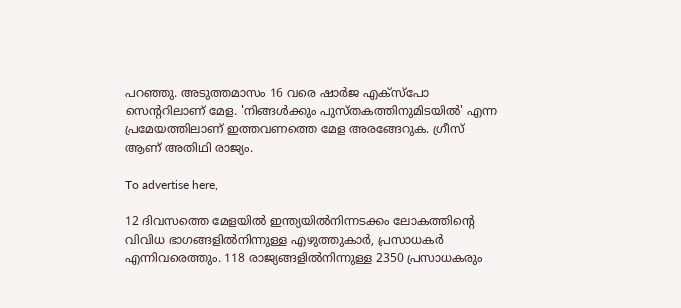പറഞ്ഞു. അടുത്തമാസം 16 വരെ ഷാര്‍ജ എക്‌സ്‌പോ സെന്ററിലാണ് മേള. 'നിങ്ങള്‍ക്കും പുസ്തകത്തിനുമിടയില്‍' എന്ന പ്രമേയത്തിലാണ് ഇത്തവണത്തെ മേള അരങ്ങേറുക. ഗ്രീസ് ആണ് അതിഥി രാജ്യം.

To advertise here,

12 ദിവസത്തെ മേളയില്‍ ഇന്ത്യയില്‍നിന്നടക്കം ലോകത്തിന്റെ വിവിധ ഭാഗങ്ങളില്‍നിന്നുള്ള എഴുത്തുകാര്‍, പ്രസാധകര്‍ എന്നിവരെത്തും. 118 രാജ്യങ്ങളില്‍നിന്നുള്ള 2350 പ്രസാധകരും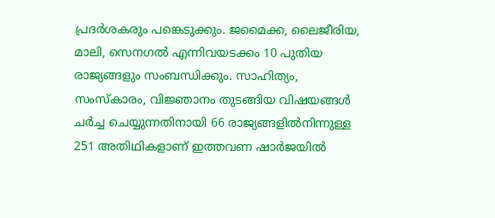പ്രദര്‍ശകരും പങ്കെടുക്കും. ജമൈക്ക, ലൈജീരിയ, മാലി, സെനഗല്‍ എന്നിവയടക്കം 10 പുതിയ രാജ്യങ്ങളും സംബന്ധിക്കും. സാഹിത്യം, സംസ്‌കാരം, വിജ്ഞാനം തുടങ്ങിയ വിഷയങ്ങള്‍ ചര്‍ച്ച ചെയ്യുന്നതിനായി 66 രാജ്യങ്ങളില്‍നിന്നുള്ള 251 അതിഥികളാണ് ഇത്തവണ ഷാര്‍ജയില്‍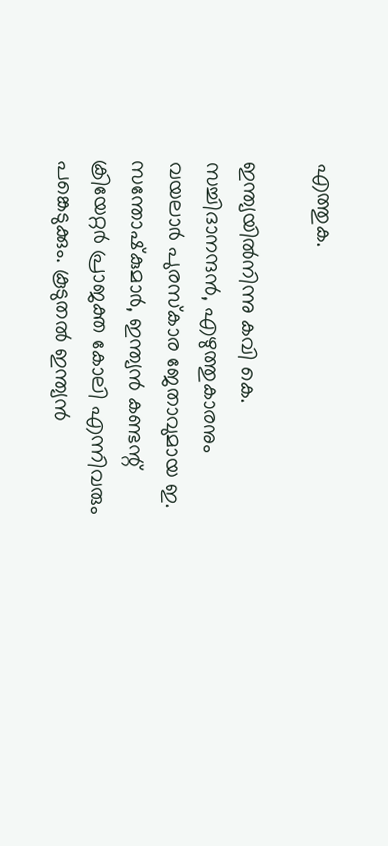എത്തുക.

ഇന്ത്യയില്‍നിന്നു കവി കെ. സച്ചിദാനന്ദന്‍, എഴുത്തുകാരനും വയലാര്‍ പുരസ്‌കാര ജേതാവുമായ ഇ. സന്തോഷ്‌കുമാര്‍, ഇന്ത്യന്‍ കണ്ടന്റ് ക്രിയേറ്റര്‍ പ്രാജക്ത കോലി എന്നിവരും പങ്കെടുക്കും. കൂടുതല്‍ ഇന്ത്യന്‍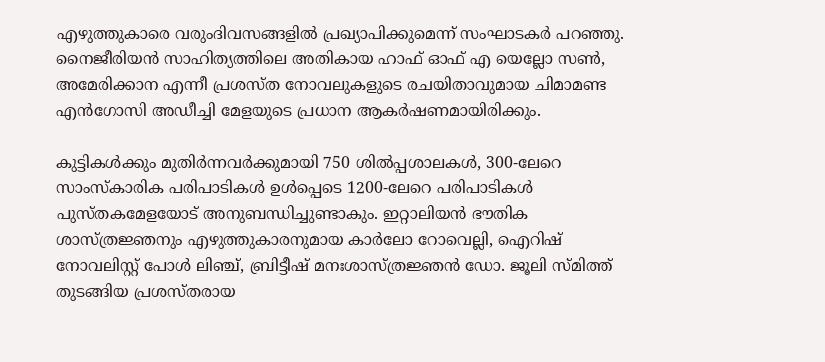എഴുത്തുകാരെ വരുംദിവസങ്ങളില്‍ പ്രഖ്യാപിക്കുമെന്ന് സംഘാടകർ പറഞ്ഞു. നൈജീരിയന്‍ സാഹിത്യത്തിലെ അതികായ ഹാഫ് ഓഫ് എ യെല്ലോ സണ്‍, അമേരിക്കാന എന്നീ പ്രശസ്ത നോവലുകളുടെ രചയിതാവുമായ ചിമാമണ്ട എന്‍ഗോസി അഡീച്ചി മേളയുടെ പ്രധാന ആകര്‍ഷണമായിരിക്കും.

കുട്ടികള്‍ക്കും മുതിര്‍ന്നവര്‍ക്കുമായി 750 ശില്‍പ്പശാലകള്‍, 300-ലേറെ സാംസ്‌കാരിക പരിപാടികള്‍ ഉള്‍പ്പെടെ 1200-ലേറെ പരിപാടികള്‍ പുസ്‌തകമേളയോട് അനുബന്ധിച്ചുണ്ടാകും. ഇറ്റാലിയന്‍ ഭൗതിക ശാസ്ത്രജ്ഞനും എഴുത്തുകാരനുമായ കാര്‍ലോ റോവെല്ലി, ഐറിഷ് നോവലിസ്റ്റ് പോള്‍ ലിഞ്ച്, ബ്രിട്ടീഷ് മനഃശാസ്ത്രജ്ഞന്‍ ഡോ. ജൂലി സ്മിത്ത് തുടങ്ങിയ പ്രശസ്തരായ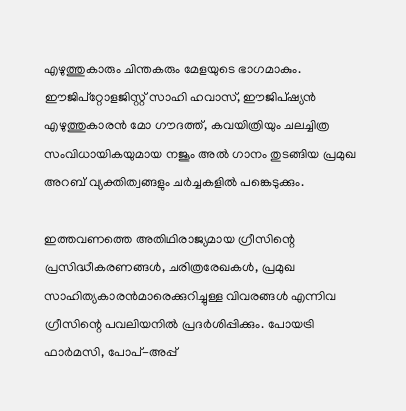എഴുത്തുകാരും ചിന്തകരും മേളയുടെ ഭാഗമാകും. ഈജിപ്‌റ്റോളജിസ്റ്റ് സാഹി ഹവാസ്, ഈജിപ്ഷ്യന്‍ എഴുത്തുകാരന്‍ മോ ഗൗദത്ത്, കവയിത്രിയും ചലച്ചിത്ര സംവിധായികയുമായ നജൂം അല്‍ ഗാനം തുടങ്ങിയ പ്രമുഖ അറബ് വ്യക്തിത്വങ്ങളും ചര്‍ച്ചകളില്‍ പങ്കെടുക്കും.

ഇത്തവണത്തെ അതിഥിരാജ്യമായ ഗ്രീസിന്റെ പ്രസിദ്ധീകരണങ്ങള്‍, ചരിത്രരേഖകള്‍, പ്രമുഖ സാഹിത്യകാരന്‍മാരെക്കുറിച്ചുള്ള വിവരങ്ങള്‍ എന്നിവ ഗ്രീസിന്റെ പവലിയനില്‍ പ്രദര്‍ശിപ്പിക്കും. പോയട്രി ഫാര്‍മസി, പോപ്-അപ്പ്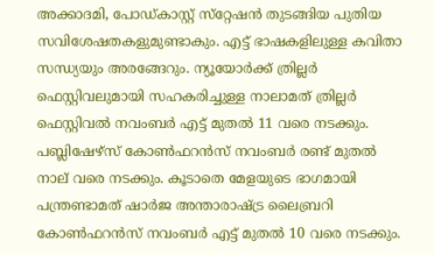അക്കാദമി, പോഡ്കാസ്റ്റ് സ്‌റ്റേഷന്‍ തുടങ്ങിയ പുതിയ സവിശേഷതകളുമുണ്ടാകും. എട്ട് ഭാഷകളിലുള്ള കവിതാ സന്ധ്യയും അരങ്ങേറും. ന്യൂയോര്‍ക്ക് ത്രില്ലര്‍ ഫെസ്റ്റിവലുമായി സഹകരിച്ചുള്ള നാലാമത് ത്രില്ലര്‍ ഫെസ്റ്റിവല്‍ നവംബര്‍ എട്ട് മുതല്‍ 11 വരെ നടക്കും. പബ്ലിഷേഴ്‌സ് കോണ്‍ഫറന്‍സ് നവംബര്‍ രണ്ട് മുതല്‍ നാല് വരെ നടക്കും. കൂടാതെ മേളയുടെ ഭാഗമായി പന്ത്രണ്ടാമത്‌ ഷാര്‍ജ അന്താരാഷ്ട്ര ലൈബ്രറി കോണ്‍ഫറന്‍സ് നവംബര്‍ എട്ട് മുതല്‍ 10 വരെ നടക്കും.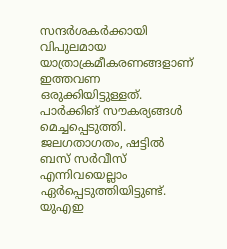സന്ദര്‍ശകര്‍ക്കായി വിപുലമായ യാത്രാക്രമീകരണങ്ങളാണ് ഇത്തവണ ഒരുക്കിയിട്ടുള്ളത്. പാര്‍ക്കിങ് സൗകര്യങ്ങള്‍ മെച്ചപ്പെടുത്തി. ജലഗതാഗതം, ഷട്ടില്‍ ബസ് സര്‍വീസ് എന്നിവയെല്ലാം ഏര്‍പ്പെടുത്തിയിട്ടുണ്ട്. യുഎഇ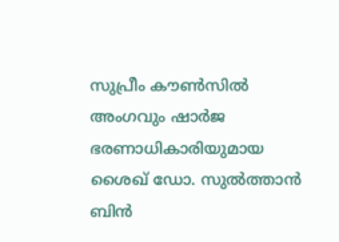സുപ്രീം കൗണ്‍സില്‍ അംഗവും ഷാര്‍ജ ഭരണാധികാരിയുമായ ശൈഖ് ഡോ. സുല്‍ത്താന്‍ ബിന്‍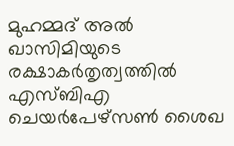മുഹമ്മദ് അല്‍ ഖാസിമിയുടെ രക്ഷാകര്‍തൃത്വത്തില്‍ എസ്ബിഎ ചെയര്‍പേഴ്‌സണ്‍ ശൈഖ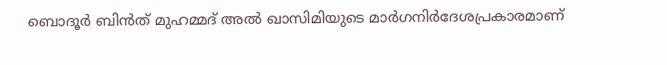ബൊദൂര്‍ ബിന്‍ത് മുഹമ്മദ് അല്‍ ഖാസിമിയുടെ മാര്‍ഗനിര്‍ദേശപ്രകാരമാണ്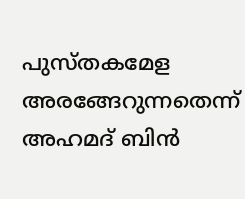പുസ്തകമേള അരങ്ങേറുന്നതെന്ന് അഹമദ് ബിന്‍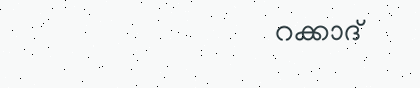റക്കാദ്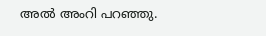അല്‍ അംറി പറഞ്ഞു.